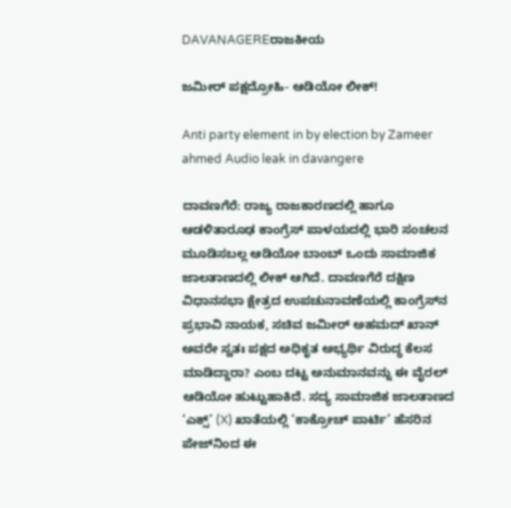DAVANAGEREರಾಜಕೀಯ

ಜಮೀರ್ ಪಕ್ಷದ್ರೋಹಿ- ಆಡಿಯೋ ಲೀಕ್!

Anti party element in by election by Zameer ahmed Audio leak in davangere

ದಾವಣಗೆರೆ: ರಾಜ್ಯ ರಾಜಕಾರಣದಲ್ಲಿ ಹಾಗೂ ಆಡಳಿತಾರೂಢ ಕಾಂಗ್ರೆಸ್ ಪಾಳಯದಲ್ಲಿ ಭಾರಿ ಸಂಚಲನ ಮೂಡಿಸಬಲ್ಲ ಆಡಿಯೋ ಬಾಂಬ್ ಒಂದು ಸಾಮಾಜಿಕ ಜಾಲತಾಣದಲ್ಲಿ ಲೀಕ್ ಆಗಿದೆ. ದಾವಣಗೆರೆ ದಕ್ಷಿಣ ವಿಧಾನಸಭಾ ಕ್ಷೇತ್ರದ ಉಪಚುನಾವಣೆಯಲ್ಲಿ ಕಾಂಗ್ರೆಸ್‌ನ ಪ್ರಭಾವಿ ನಾಯಕ, ಸಚಿವ ಜಮೀರ್ ಅಹಮದ್ ಖಾನ್ ಅವರೇ ಸ್ವತಃ ಪಕ್ಷದ ಅಧಿಕೃತ ಅಭ್ಯರ್ಥಿ ವಿರುದ್ಧ ಕೆಲಸ ಮಾಡಿದ್ದಾರಾ? ಎಂಬ ದಟ್ಟ ಅನುಮಾನವನ್ನು ಈ ವೈರಲ್ ಆಡಿಯೋ ಹುಟ್ಟುಹಾಕಿದೆ. ಸದ್ಯ ಸಾಮಾಜಿಕ ಜಾಲತಾಣದ ‘ಎಕ್ಸ್’ (X) ಖಾತೆಯಲ್ಲಿ ‘ಕಾಕ್ರೋಚ್ ಪಾರ್ಟಿ’ ಹೆಸರಿನ ಪೇಜ್‌ನಿಂದ ಈ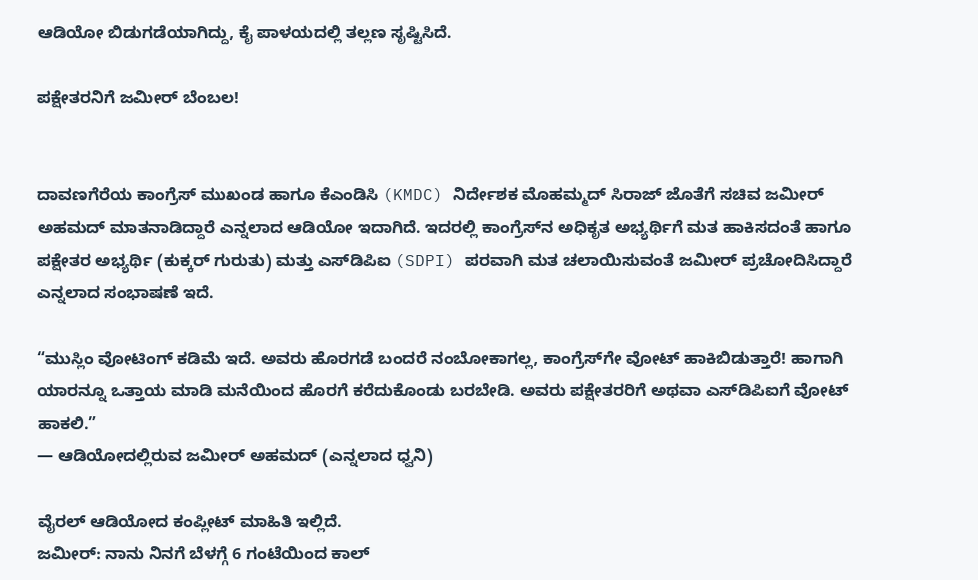ಆಡಿಯೋ ಬಿಡುಗಡೆಯಾಗಿದ್ದು, ಕೈ ಪಾಳಯದಲ್ಲಿ ತಲ್ಲಣ ಸೃಷ್ಟಿಸಿದೆ.

ಪಕ್ಷೇತರನಿಗೆ ಜಮೀರ್ ಬೆಂಬಲ!


ದಾವಣಗೆರೆಯ ಕಾಂಗ್ರೆಸ್ ಮುಖಂಡ ಹಾಗೂ ಕೆಎಂಡಿಸಿ (KMDC) ನಿರ್ದೇಶಕ ಮೊಹಮ್ಮದ್ ಸಿರಾಜ್ ಜೊತೆಗೆ ಸಚಿವ ಜಮೀರ್ ಅಹಮದ್ ಮಾತನಾಡಿದ್ದಾರೆ ಎನ್ನಲಾದ ಆಡಿಯೋ ಇದಾಗಿದೆ. ಇದರಲ್ಲಿ ಕಾಂಗ್ರೆಸ್‌ನ ಅಧಿಕೃತ ಅಭ್ಯರ್ಥಿಗೆ ಮತ ಹಾಕಿಸದಂತೆ ಹಾಗೂ ಪಕ್ಷೇತರ ಅಭ್ಯರ್ಥಿ (ಕುಕ್ಕರ್ ಗುರುತು) ಮತ್ತು ಎಸ್‌ಡಿಪಿಐ (SDPI) ಪರವಾಗಿ ಮತ ಚಲಾಯಿಸುವಂತೆ ಜಮೀರ್ ಪ್ರಚೋದಿಸಿದ್ದಾರೆ ಎನ್ನಲಾದ ಸಂಭಾಷಣೆ ಇದೆ.

“ಮುಸ್ಲಿಂ ವೋಟಿಂಗ್ ಕಡಿಮೆ ಇದೆ. ಅವರು ಹೊರಗಡೆ ಬಂದರೆ ನಂಬೋಕಾಗಲ್ಲ, ಕಾಂಗ್ರೆಸ್‌ಗೇ ವೋಟ್ ಹಾಕಿಬಿಡುತ್ತಾರೆ! ಹಾಗಾಗಿ ಯಾರನ್ನೂ ಒತ್ತಾಯ ಮಾಡಿ ಮನೆಯಿಂದ ಹೊರಗೆ ಕರೆದುಕೊಂಡು ಬರಬೇಡಿ. ಅವರು ಪಕ್ಷೇತರರಿಗೆ ಅಥವಾ ಎಸ್‌ಡಿಪಿಐಗೆ ವೋಟ್ ಹಾಕಲಿ.”
— ಆಡಿಯೋದಲ್ಲಿರುವ ಜಮೀರ್ ಅಹಮದ್ (ಎನ್ನಲಾದ ಧ್ವನಿ)

ವೈರಲ್ ಆಡಿಯೋದ ಕಂಪ್ಲೀಟ್ ಮಾಹಿತಿ ಇಲ್ಲಿದೆ.
ಜಮೀರ್: ನಾನು ನಿನಗೆ ಬೆಳಗ್ಗೆ 6 ಗಂಟೆಯಿಂದ ಕಾಲ್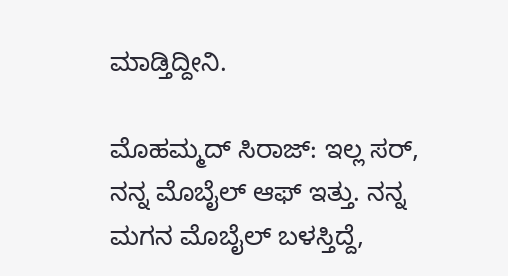ಮಾಡ್ತಿದ್ದೀನಿ.

ಮೊಹಮ್ಮದ್ ಸಿರಾಜ್: ಇಲ್ಲ ಸರ್, ನನ್ನ ಮೊಬೈಲ್ ಆಫ್ ಇತ್ತು. ನನ್ನ ಮಗನ ಮೊಬೈಲ್ ಬಳಸ್ತಿದ್ದೆ,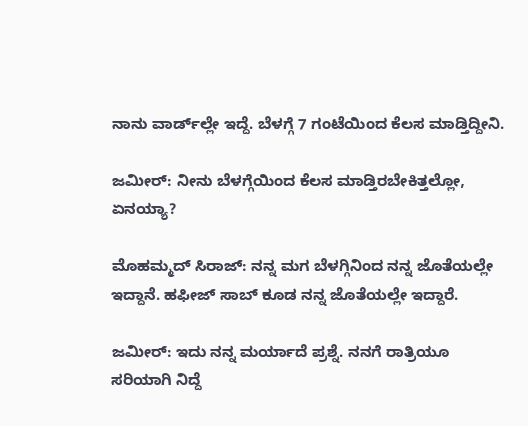ನಾನು ವಾರ್ಡ್‌ಲ್ಲೇ ಇದ್ದೆ. ಬೆಳಗ್ಗೆ 7 ಗಂಟೆಯಿಂದ ಕೆಲಸ ಮಾಡ್ತಿದ್ದೀನಿ.

ಜಮೀರ್: ನೀನು ಬೆಳಗ್ಗೆಯಿಂದ ಕೆಲಸ ಮಾಡ್ತಿರಬೇಕಿತ್ತಲ್ಲೋ, ಏನಯ್ಯಾ?

ಮೊಹಮ್ಮದ್ ಸಿರಾಜ್: ನನ್ನ ಮಗ ಬೆಳಗ್ಗಿನಿಂದ ನನ್ನ ಜೊತೆಯಲ್ಲೇ ಇದ್ದಾನೆ. ಹಫೀಜ್ ಸಾಬ್ ಕೂಡ ನನ್ನ ಜೊತೆಯಲ್ಲೇ ಇದ್ದಾರೆ.

ಜಮೀರ್: ಇದು ನನ್ನ ಮರ್ಯಾದೆ ಪ್ರಶ್ನೆ. ನನಗೆ ರಾತ್ರಿಯೂ ಸರಿಯಾಗಿ ನಿದ್ದೆ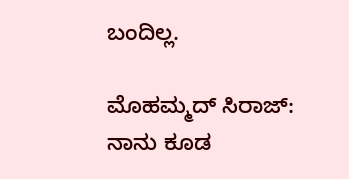ಬಂದಿಲ್ಲ.

ಮೊಹಮ್ಮದ್ ಸಿರಾಜ್: ನಾನು ಕೂಡ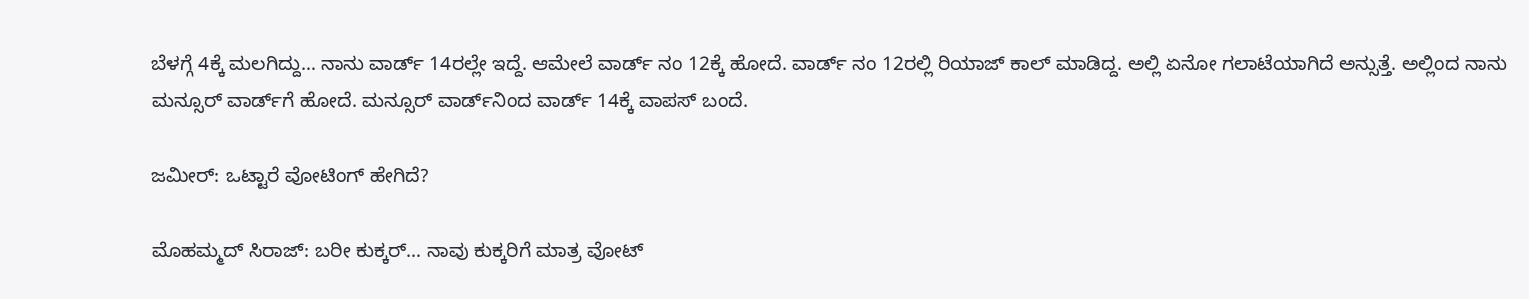ಬೆಳಗ್ಗೆ 4ಕ್ಕೆ ಮಲಗಿದ್ದು… ನಾನು ವಾರ್ಡ್ 14ರಲ್ಲೇ ಇದ್ದೆ. ಆಮೇಲೆ ವಾರ್ಡ್ ನಂ 12ಕ್ಕೆ ಹೋದೆ. ವಾರ್ಡ್ ನಂ 12ರಲ್ಲಿ ರಿಯಾಜ್ ಕಾಲ್ ಮಾಡಿದ್ದ. ಅಲ್ಲಿ ಏನೋ ಗಲಾಟೆಯಾಗಿದೆ ಅನ್ಸುತ್ತೆ. ಅಲ್ಲಿಂದ ನಾನು ಮನ್ಸೂರ್ ವಾರ್ಡ್‌ಗೆ ಹೋದೆ. ಮನ್ಸೂರ್ ವಾರ್ಡ್‌ನಿಂದ ವಾರ್ಡ್ 14ಕ್ಕೆ ವಾಪಸ್ ಬಂದೆ.

ಜಮೀರ್: ಒಟ್ಟಾರೆ ವೋಟಿಂಗ್ ಹೇಗಿದೆ?

ಮೊಹಮ್ಮದ್ ಸಿರಾಜ್: ಬರೀ ಕುಕ್ಕರ್… ನಾವು ಕುಕ್ಕರಿಗೆ ಮಾತ್ರ ವೋಟ್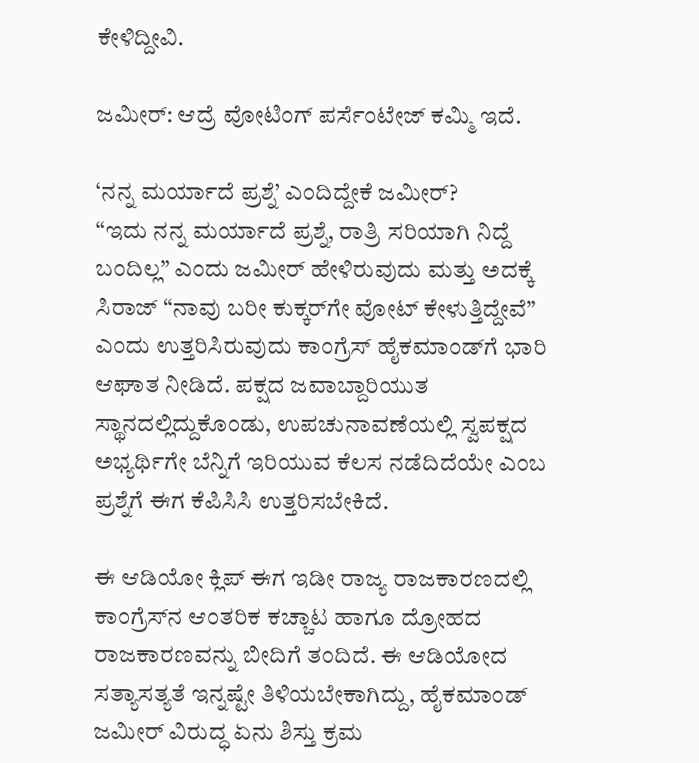ಕೇಳಿದ್ದೀವಿ.

ಜಮೀರ್: ಆದ್ರೆ ವೋಟಿಂಗ್ ಪರ್ಸೆಂಟೇಜ್ ಕಮ್ಮಿ ಇದೆ.

‘ನನ್ನ ಮರ್ಯಾದೆ ಪ್ರಶ್ನೆ’ ಎಂದಿದ್ದೇಕೆ ಜಮೀರ್?
“ಇದು ನನ್ನ ಮರ್ಯಾದೆ ಪ್ರಶ್ನೆ, ರಾತ್ರಿ ಸರಿಯಾಗಿ ನಿದ್ದೆ ಬಂದಿಲ್ಲ” ಎಂದು ಜಮೀರ್ ಹೇಳಿರುವುದು ಮತ್ತು ಅದಕ್ಕೆ ಸಿರಾಜ್ “ನಾವು ಬರೀ ಕುಕ್ಕರ್‌ಗೇ ವೋಟ್ ಕೇಳುತ್ತಿದ್ದೇವೆ” ಎಂದು ಉತ್ತರಿಸಿರುವುದು ಕಾಂಗ್ರೆಸ್ ಹೈಕಮಾಂಡ್‌ಗೆ ಭಾರಿ ಆಘಾತ ನೀಡಿದೆ. ಪಕ್ಷದ ಜವಾಬ್ದಾರಿಯುತ ಸ್ಥಾನದಲ್ಲಿದ್ದುಕೊಂಡು, ಉಪಚುನಾವಣೆಯಲ್ಲಿ ಸ್ವಪಕ್ಷದ ಅಭ್ಯರ್ಥಿಗೇ ಬೆನ್ನಿಗೆ ಇರಿಯುವ ಕೆಲಸ ನಡೆದಿದೆಯೇ ಎಂಬ ಪ್ರಶ್ನೆಗೆ ಈಗ ಕೆಪಿಸಿಸಿ ಉತ್ತರಿಸಬೇಕಿದೆ.

ಈ ಆಡಿಯೋ ಕ್ಲಿಪ್ ಈಗ ಇಡೀ ರಾಜ್ಯ ರಾಜಕಾರಣದಲ್ಲಿ ಕಾಂಗ್ರೆಸ್‌ನ ಆಂತರಿಕ ಕಚ್ಚಾಟ ಹಾಗೂ ದ್ರೋಹದ ರಾಜಕಾರಣವನ್ನು ಬೀದಿಗೆ ತಂದಿದೆ. ಈ ಆಡಿಯೋದ ಸತ್ಯಾಸತ್ಯತೆ ಇನ್ನಷ್ಟೇ ತಿಳಿಯಬೇಕಾಗಿದ್ದು, ಹೈಕಮಾಂಡ್ ಜಮೀರ್ ವಿರುದ್ಧ ಏನು ಶಿಸ್ತು ಕ್ರಮ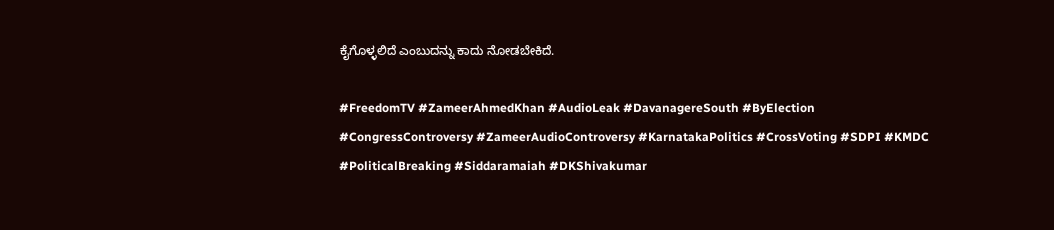ಕೈಗೊಳ್ಳಲಿದೆ ಎಂಬುದನ್ನು ಕಾದು ನೋಡಬೇಕಿದೆ.

#FreedomTV #ZameerAhmedKhan #AudioLeak #DavanagereSouth #ByElection #CongressControversy #ZameerAudioControversy #KarnatakaPolitics #CrossVoting #SDPI #KMDC #PoliticalBreaking #Siddaramaiah #DKShivakumar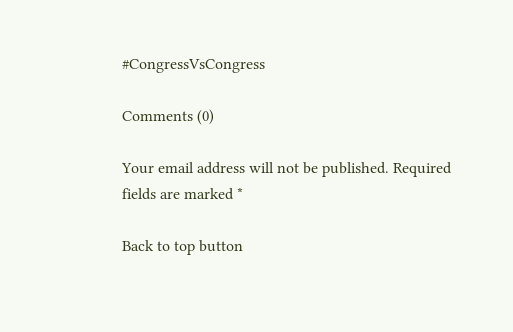#CongressVsCongress

Comments (0)

Your email address will not be published. Required fields are marked *

Back to top button